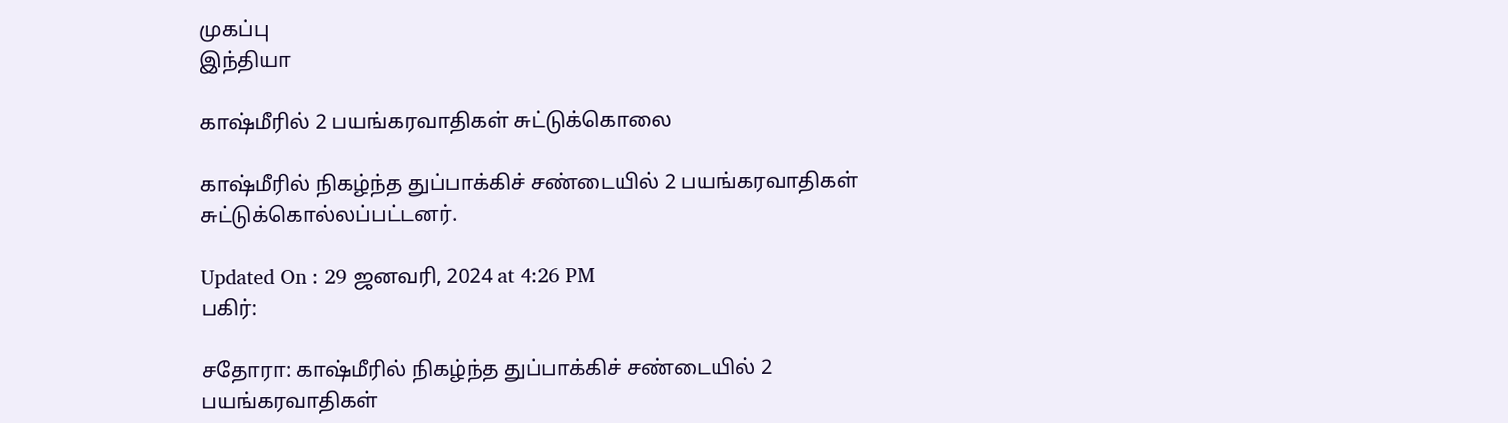முகப்பு
இந்தியா

காஷ்மீரில் 2 பயங்கரவாதிகள் சுட்டுக்கொலை

காஷ்மீரில் நிகழ்ந்த துப்பாக்கிச் சண்டையில் 2 பயங்கரவாதிகள் சுட்டுக்கொல்லப்பட்டனர்.

Updated On : 29 ஜனவரி, 2024 at 4:26 PM
பகிர்:

சதோரா: காஷ்மீரில் நிகழ்ந்த துப்பாக்கிச் சண்டையில் 2 பயங்கரவாதிகள்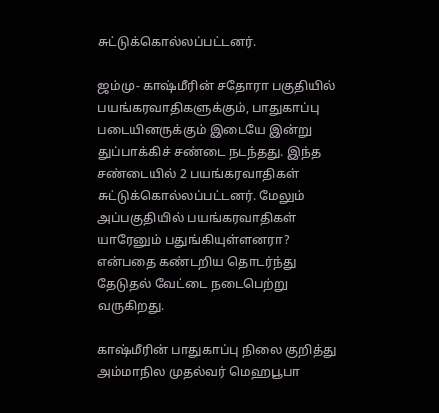சுட்டுக்கொல்லப்பட்டனர்.

ஜம்மு- காஷ்மீரின் சதோரா பகுதியில் பயங்கரவாதிகளுக்கும், பாதுகாப்பு படையினருக்கும் இடையே இன்று துப்பாக்கிச் சண்டை நடந்தது. இந்த சண்டையில் 2 பயங்கரவாதிகள் சுட்டுக்கொல்லப்பட்டனர். மேலும் அப்பகுதியில் பயங்கரவாதிகள் யாரேனும் பதுங்கியுள்ளனரா? என்பதை கண்டறிய தொடர்ந்து தேடுதல் வேட்டை நடைபெற்று வருகிறது.

காஷ்மீரின் பாதுகாப்பு நிலை குறித்து அம்மாநில முதல்வர் மெஹபூபா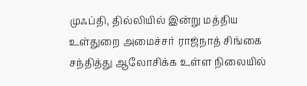முஃப்தி, தில்லியில் இன்று மத்திய உள்துறை அமைச்சர் ராஜ்நாத் சிங்கை சந்தித்து ஆலோசிக்க உள்ள நிலையில்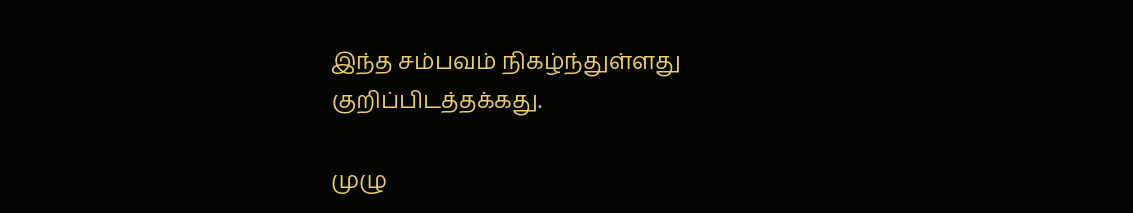இந்த சம்பவம் நிகழ்ந்துள்ளது குறிப்பிடத்தக்கது.

முழு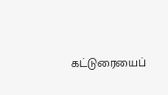கட்டுரையைப்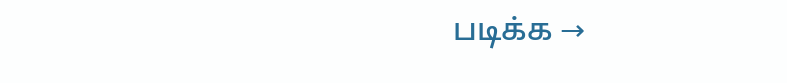படிக்க →